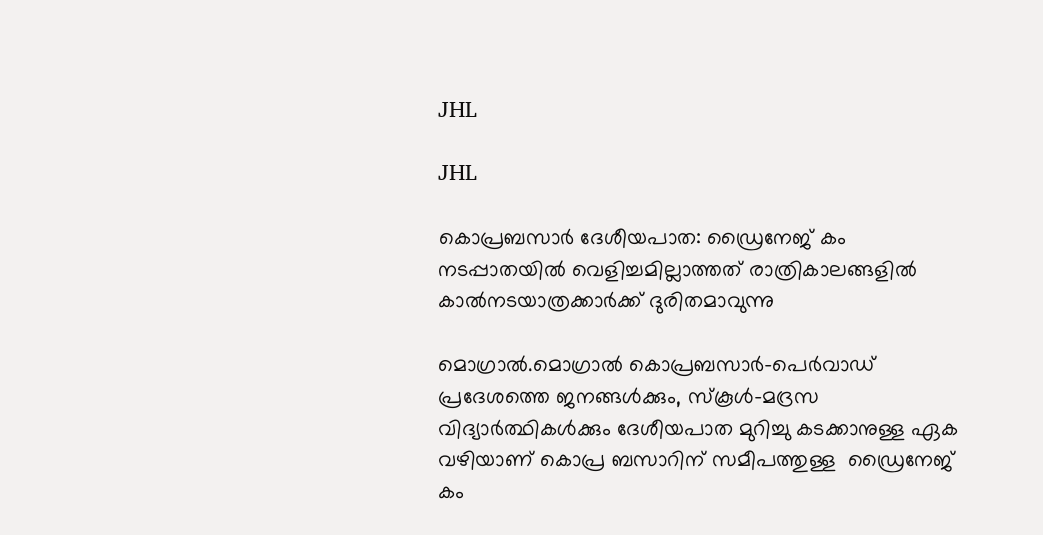JHL

JHL

കൊപ്രബസാർ ദേശീയപാത: ഡ്രൈനേജ് കം നടപ്പാതയിൽ വെളിച്ചമില്ലാത്തത് രാത്രികാലങ്ങളിൽ കാൽനടയാത്രക്കാർക്ക് ദുരിതമാവുന്നു

മൊഗ്രാൽ.മൊഗ്രാൽ കൊപ്രബസാർ-പെർവാഡ് പ്രദേശത്തെ ജനങ്ങൾക്കും, സ്കൂൾ-മദ്രസ വിദ്യാർത്ഥികൾക്കും ദേശീയപാത മുറിച്ചു കടക്കാനുള്ള ഏക വഴിയാണ് കൊപ്ര ബസാറിന് സമീപത്തുള്ള  ഡ്രൈനേജ് കം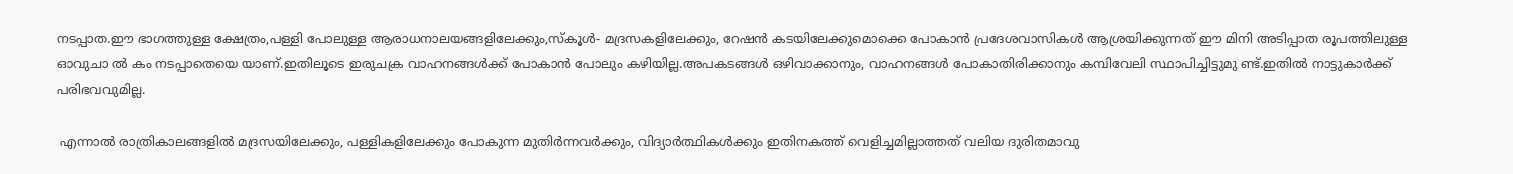നടപ്പാത.ഈ ഭാഗത്തുള്ള ക്ഷേത്രം,പള്ളി പോലുള്ള ആരാധനാലയങ്ങളിലേക്കും,സ്കൂൾ- മദ്രസകളിലേക്കും, റേഷൻ കടയിലേക്കുമൊക്കെ പോകാൻ പ്രദേശവാസികൾ ആശ്രയിക്കുന്നത് ഈ മിനി അടിപ്പാത രൂപത്തിലുള്ള ഓവുചാ ൽ കം നടപ്പാതെയെ യാണ്.ഇതിലൂടെ ഇരുചക്ര വാഹനങ്ങൾക്ക് പോകാൻ പോലും കഴിയില്ല.അപകടങ്ങൾ ഒഴിവാക്കാനും, വാഹനങ്ങൾ പോകാതിരിക്കാനും കമ്പിവേലി സ്ഥാപിച്ചിട്ടുമു ണ്ട്.ഇതിൽ നാട്ടുകാർക്ക് പരിഭവവുമില്ല.

 എന്നാൽ രാത്രികാലങ്ങളിൽ മദ്രസയിലേക്കും, പള്ളികളിലേക്കും പോകുന്ന മുതിർന്നവർക്കും, വിദ്യാർത്ഥികൾക്കും ഇതിനകത്ത് വെളിച്ചമില്ലാത്തത് വലിയ ദുരിതമാവു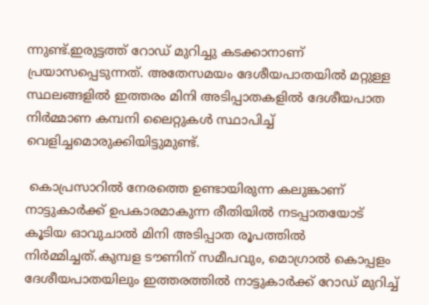ന്നുണ്ട്.ഇരുട്ടത്ത് റോഡ് മുറിച്ചു കടക്കാനാണ് പ്രയാസപ്പെടുന്നത്. അതേസമയം ദേശീയപാതയിൽ മറ്റുള്ള സ്ഥലങ്ങളിൽ ഇത്തരം മിനി അടിപ്പാതകളിൽ ദേശീയപാത നിർമ്മാണ കമ്പനി ലൈറ്റുകൾ സ്ഥാപിച്ച് വെളിച്ചമൊരുക്കിയിട്ടുമുണ്ട്.

 കൊപ്രസാറിൽ നേരത്തെ ഉണ്ടായിരുന്ന കലുങ്കാണ് നാട്ടുകാർക്ക് ഉപകാരമാകുന്ന രീതിയിൽ നടപ്പാതയോട് കൂടിയ ഓവുചാൽ മിനി അടിപ്പാത രൂപത്തിൽ നിർമ്മിച്ചത്.കുമ്പള ടൗണിന് സമീപവും, മൊഗ്രാൽ കൊപ്പളം ദേശീയപാതയിലും ഇത്തരത്തിൽ നാട്ടുകാർക്ക് റോഡ് മുറിച്ച്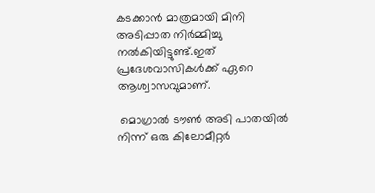കടക്കാൻ മാത്രമായി മിനി അടിപ്പാത നിർമ്മിച്ചു നൽകിയിട്ടുണ്ട്.ഇത് പ്രദേശവാസികൾക്ക് ഏറെ ആശ്വാസവുമാണ്.

 മൊഗ്രാൽ ടൗൺ അടി പാതയിൽ നിന്ന് ഒരു കിലോമീറ്റർ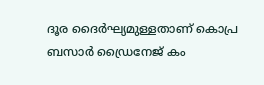ദൂര ദൈർഘ്യമുള്ളതാണ് കൊപ്ര ബസാർ ഡ്രൈനേജ് കം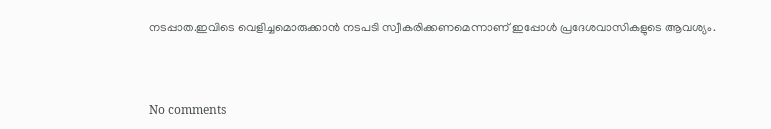നടപ്പാത.ഇവിടെ വെളിച്ചമൊരുക്കാൻ നടപടി സ്വീകരിക്കണമെന്നാണ് ഇപ്പോൾ പ്രദേശവാസികളുടെ ആവശ്യം.



No comments